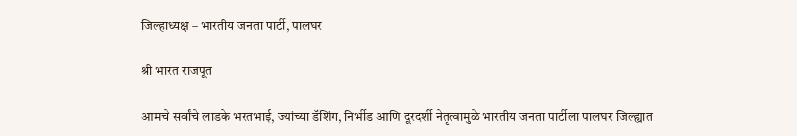जिल्हाध्यक्ष – भारतीय जनता पार्टी, पालघर

श्री भारत राजपूत

आमचे सर्वांचे लाडके भरतभाई, ज्यांच्या डॅशिंग, निर्भीड आणि दूरदर्शी नेतृत्वामुळे भारतीय जनता पार्टीला पालघर जिल्ह्यात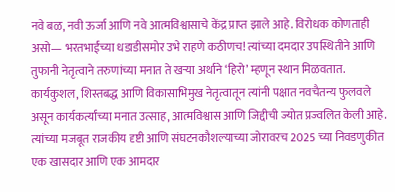नवे बळ, नवी ऊर्जा आणि नवे आत्मविश्वासाचे केंद्र प्राप्त झाले आहे. विरोधक कोणताही असो— भरतभाईंच्या धडाडीसमोर उभे राहणे कठीणच! त्यांच्या दमदार उपस्थितीने आणि तुफानी नेतृत्वाने तरुणांच्या मनात ते खऱ्या अर्थाने ‘हिरो’ म्हणून स्थान मिळवतात. कार्यकुशल, शिस्तबद्ध आणि विकासाभिमुख नेतृत्वातून त्यांनी पक्षात नवचैतन्य फुलवले असून कार्यकर्त्यांच्या मनात उत्साह, आत्मविश्वास आणि जिद्दीची ज्योत प्रज्वलित केली आहे. त्यांच्या मजबूत राजकीय दृष्टी आणि संघटनकौशल्याच्या जोरावरच 2025 च्या निवडणुकीत एक खासदार आणि एक आमदार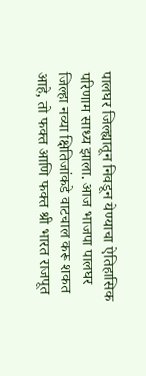पालघर जिल्ह्यातून निवडून येण्याचा ऐतिहासिक परिणाम साध्य झाला. आज भाजपा पालघर जिल्हा नव्या क्षितिजांकडे वाटचाल करू शकत आहे, तो फक्त आणि फक्त श्री भारत राजपूत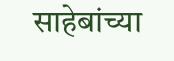साहेबांच्या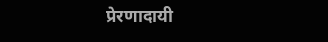प्रेरणादायी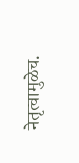नेतृत्वामुळेच.